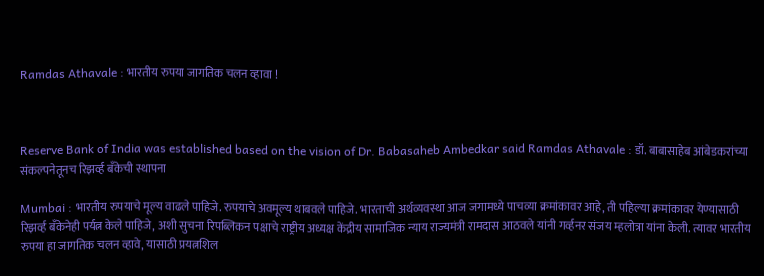Ramdas Athavale : भारतीय रुपया जागतिक चलन व्हावा !



Reserve Bank of India was established based on the vision of Dr. Babasaheb Ambedkar said Ramdas Athavale : डॉ. बाबासाहेब आंबेडकरांच्या संकल्पनेतूनच रिझर्व्ह बँकेची स्थापना

Mumbai : भारतीय रुपयाचे मूल्य वाढले पाहिजे. रुपयाचे अवमूल्य थाबवले पाहिजे. भारताची अर्थव्यवस्था आज जगामध्ये पाचव्या क्रमांकावर आहे, ती पहिल्या क्रमांकावर येण्यासाठी रिझर्व्ह बँकेनेही पर्यत्न केले पाहिजे, अशी सुचना रिपब्लिकन पक्षाचे राष्ट्रीय अध्यक्ष केंद्रीय सामाजिक न्याय राज्यमंत्री रामदास आठवले यांनी गर्व्हनर संजय म्हलोत्रा यांना केली. त्यावर भारतीय रुपया हा जागतिक चलन व्हावे, यासाठी प्रयत्नशिल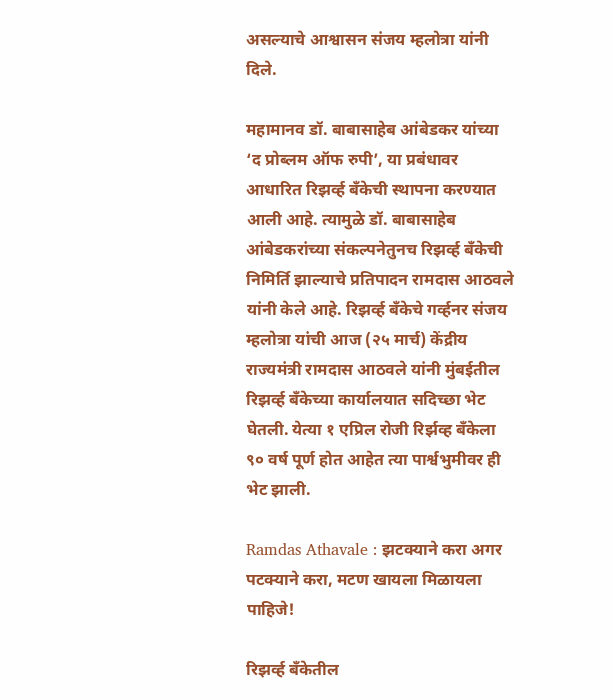असल्याचे आश्वासन संजय म्हलोत्रा यांनी दिले.

महामानव डॉ. बाबासाहेब आंबेडकर यांच्या ‘द प्रोब्लम ऑफ रुपी’, या प्रबंधावर आधारित रिझर्व्ह बँकेची स्थापना करण्यात आली आहे. त्यामुळे डॉ. बाबासाहेब आंबेडकरांच्या संकल्पनेतुनच रिझर्व्ह बँकेची निमिर्ति झाल्याचे प्रतिपादन रामदास आठवले यांनी केले आहे. रिझर्व्ह बँकेचे गर्व्हनर संजय म्हलोत्रा यांची आज (२५ मार्च) केंद्रीय राज्यमंत्री रामदास आठवले यांनी मुंबईतील रिझर्व्ह बँकेच्या कार्यालयात सदिच्छा भेट घेतली. येत्या १ एप्रिल रोजी रिर्झव्ह बँकेला ९० वर्ष पूर्ण होत आहेत त्या पार्श्वभुमीवर ही भेट झाली.

Ramdas Athavale : झटक्याने करा अगर पटक्याने करा, मटण खायला मिळायला पाहिजे!

रिझर्व्ह बँकेतील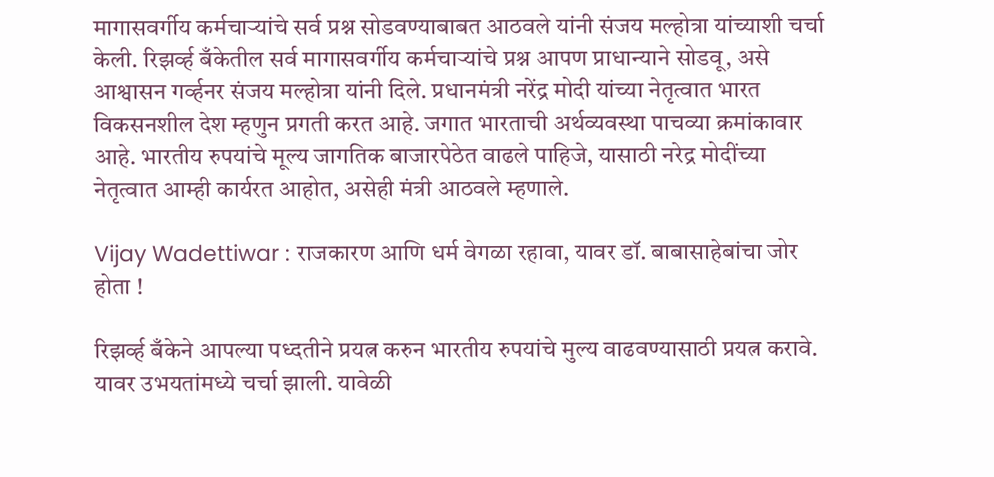मागासवर्गीय कर्मचाऱ्यांचे सर्व प्रश्न सोडवण्याबाबत आठवले यांनी संजय मल्होत्रा यांच्याशी चर्चा केली. रिझर्व्ह बँकेतील सर्व मागासवर्गीय कर्मचाऱ्यांचे प्रश्न आपण प्राधान्याने सोडवू, असे आश्वासन गर्व्हनर संजय मल्होत्रा यांनी दिले. प्रधानमंत्री नरेंद्र मोदी यांच्या नेतृत्वात भारत विकसनशील देश म्हणुन प्रगती करत आहे. जगात भारताची अर्थव्यवस्था पाचव्या क्रमांकावार आहे. भारतीय रुपयांचे मूल्य जागतिक बाजारपेठेत वाढले पाहिजे, यासाठी नरेद्र मोदींच्या नेतृत्वात आम्ही कार्यरत आहोत, असेही मंत्री आठवले म्हणाले.

Vijay Wadettiwar : राजकारण आणि धर्म वेगळा रहावा, यावर डॉ. बाबासाहेबांचा जोर होता !

रिझर्व्ह बँकेने आपल्या पध्दतीने प्रयत्न करुन भारतीय रुपयांचे मुल्य वाढवण्यासाठी प्रयत्न करावे. यावर उभयतांमध्ये चर्चा झाली. यावेळी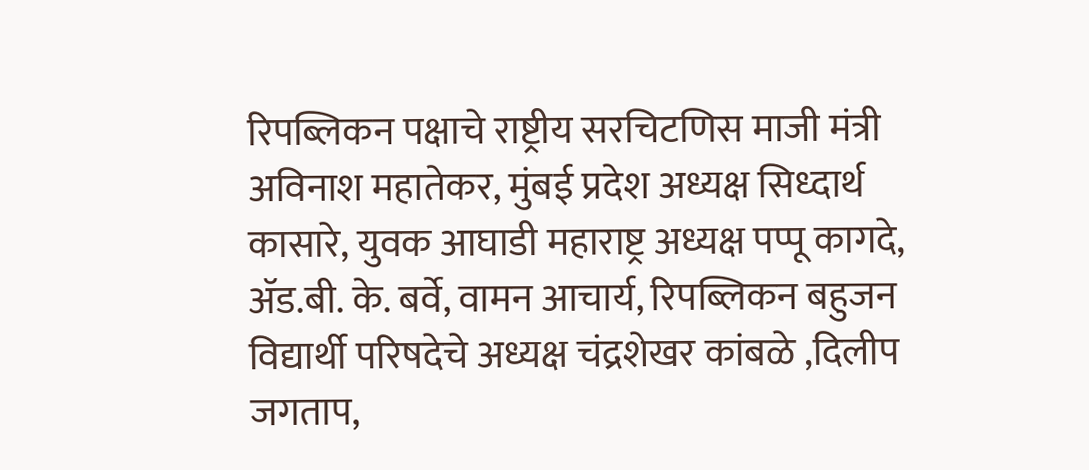रिपब्लिकन पक्षाचे राष्ट्रीय सरचिटणिस माजी मंत्री अविनाश महातेकर, मुंबई प्रदेश अध्यक्ष सिध्दार्थ कासारे, युवक आघाडी महाराष्ट्र अध्यक्ष पप्पू कागदे, ॲड.बी. के. बर्वे, वामन आचार्य, रिपब्लिकन बहुजन विद्यार्थी परिषदेचे अध्यक्ष चंद्रशेखर कांबळे ,दिलीप जगताप,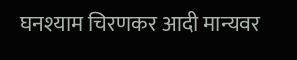घनश्याम चिरणकर आदी मान्यवर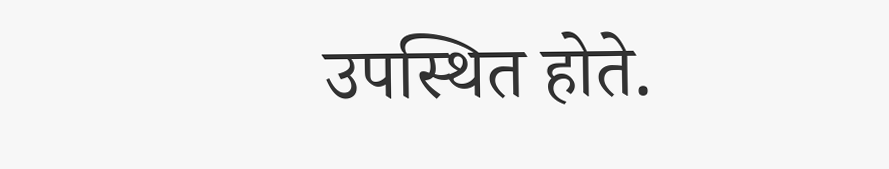उपस्थित होते.